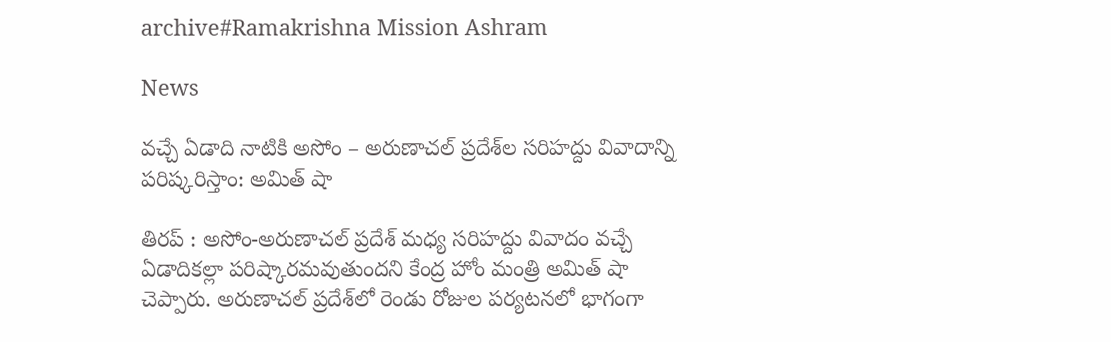archive#Ramakrishna Mission Ashram

News

వచ్చే ఏడాది నాటికి అసోం – అరుణాచల్ ప్రదేశ్‌ల సరిహద్దు వివాదాన్ని ప‌రిష్క‌రిస్తాం: అమిత్ షా

తిరప్ : అసోం-అరుణాచల్ ప్రదేశ్ మధ్య సరిహద్దు వివాదం వచ్చే ఏడాదికల్లా పరిష్కారమవుతుందని కేంద్ర హోం మంత్రి అమిత్ షా చెప్పారు. అరుణాచల్ ప్రదేశ్‌లో రెండు రోజుల పర్యటనలో భాగంగా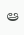ఆ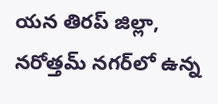యన తిరప్ జిల్లా, నరోత్తమ్ నగర్‌లో ఉన్న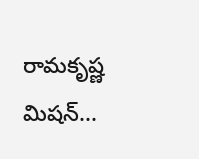రామకృష్ణ మిషన్...